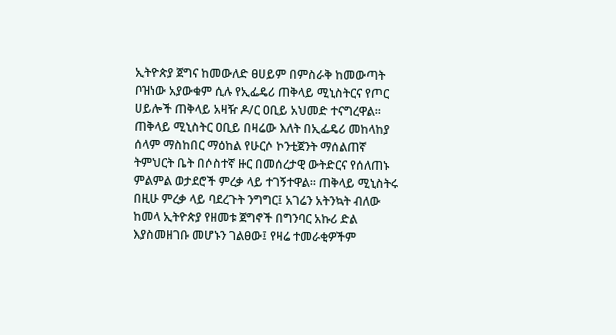ኢትዮጵያ ጀግና ከመውለድ ፀሀይም በምስራቅ ከመውጣት ቦዝነው አያውቁም ሲሉ የኢፌዴሪ ጠቅላይ ሚኒስትርና የጦር ሀይሎች ጠቅላይ አዛዥ ዶ/ር ዐቢይ አህመድ ተናግረዋል። ጠቅላይ ሚኒስትር ዐቢይ በዛሬው እለት በኢፌዴሪ መከላከያ ሰላም ማስከበር ማዕከል የሁርሶ ኮንቲጀንት ማሰልጠኛ ትምህርት ቤት በሶስተኛ ዙር በመሰረታዊ ውትድርና የሰለጠኑ ምልምል ወታደሮች ምረቃ ላይ ተገኝተዋል። ጠቅላይ ሚኒስትሩ በዚሁ ምረቃ ላይ ባደረጉት ንግግር፤ አገሬን አትንኳት ብለው ከመላ ኢትዮጵያ የዘመቱ ጀግኖች በግንባር አኩሪ ድል እያስመዘገቡ መሆኑን ገልፀው፤ የዛሬ ተመራቂዎችም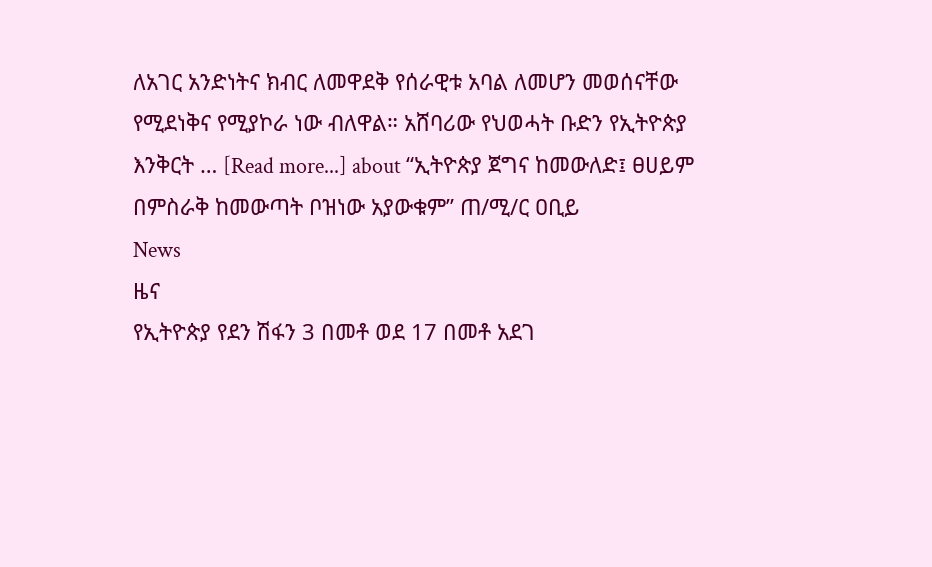ለአገር አንድነትና ክብር ለመዋደቅ የሰራዊቱ አባል ለመሆን መወሰናቸው የሚደነቅና የሚያኮራ ነው ብለዋል። አሸባሪው የህወሓት ቡድን የኢትዮጵያ እንቅርት … [Read more...] about “ኢትዮጵያ ጀግና ከመውለድ፤ ፀሀይም በምስራቅ ከመውጣት ቦዝነው አያውቁም” ጠ/ሚ/ር ዐቢይ
News
ዜና
የኢትዮጵያ የደን ሽፋን 3 በመቶ ወደ 17 በመቶ አደገ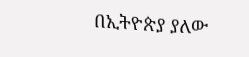በኢትዮጵያ ያለው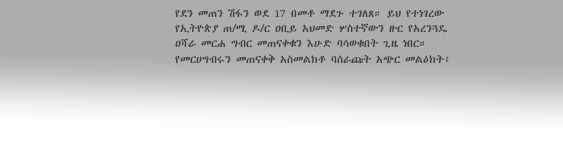የደን መጠን ሽፋን ወደ 17 በመቶ ማደጉ ተገለጸ። ይህ የተነገረው የኢትዮጵያ ጠ/ሚ ዶ/ር ዐቢይ አህመድ ሦስተኛውን ዙር የአረንጓዴ ዐሻራ መርሐ ግብር መጠናቀቁን እሁድ ባሳወቁበት ጊዜ ነበር። የመርሀግብሩን መጠናቀቅ አስመልክቶ ባሰራጩት አጭር መልዕክት፥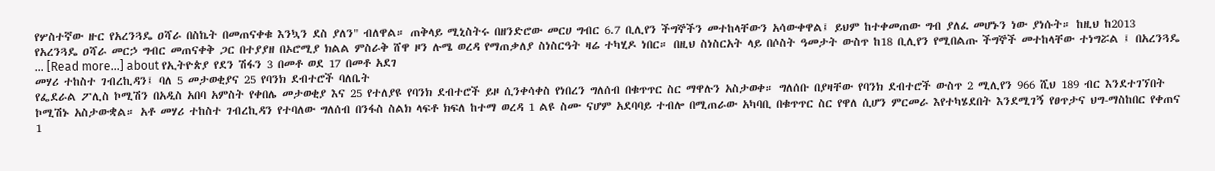የሦስተኛው ዙር የአረንጓዴ ዐሻራ በስኬት በመጠናቀቁ እንኳን ደስ ያለን" ብለዋል። ጠቅላይ ሚኒስትሩ በዘንድሮው መርሀ ግብር 6.7 ቢሊየን ችግኞችን መተከላቸውን አሳውቀዋል፤ ይህም ከተቀመጠው ግብ ያለፈ መሆኑን ነው ያነሱት። ከዚህ ከ2013 የአረንጓዴ ዐሻራ መርኃ ግብር መጠናቀቅ ጋር በተያያዘ በኦሮሚያ ክልል ምስራቅ ሸዋ ዞን ሉሜ ወረዳ የማጠቃለያ ስነስርዓት ዛሬ ተካሂዶ ነበር። በዚህ ስነስርአት ላይ በሶስት ዓመታት ውስጥ ከ18 ቢሊየን የሚበልጡ ችግኞች መተከላቸው ተነግሯል ፤ በአረንጓዴ … [Read more...] about የኢትዮጵያ የደን ሽፋን 3 በመቶ ወደ 17 በመቶ አደገ
መሃሪ ተከስተ ገብረኪዳን፤ ባለ 5 መታወቂያና 25 የባንክ ደብተሮች ባለቤት
የፌደራል ፖሊስ ኮሚሽን በአዲስ አበባ አምስት የቀበሌ መታወቂያ እና 25 የተለያዩ የባንክ ደብተሮች ይዞ ሲንቀሳቀስ የነበረን ግለሰብ በቁጥጥር ስር ማዋሉን አስታወቀ። ግለሰቡ በያዛቸው የባንክ ደብተሮች ውስጥ 2 ሚሊየን 966 ሺህ 189 ብር እንደተገኘበት ኮሚሽኑ አስታውቋል። አቶ መሃሪ ተከስተ ገብረኪዳን የተባለው ግለሰብ በንፋስ ስልክ ላፍቶ ክፍለ ከተማ ወረዳ 1 ልዩ ስሙ ናሆም አደባባይ ተብሎ በሚጠራው አካባቢ በቁጥጥር ስር የዋለ ሲሆን ምርመራ እየተካሄደበት እንደሚገኝ የፀጥታና ህግ-ማስከበር የቀጠና 1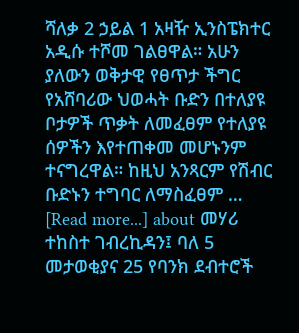ሻለቃ 2 ኃይል 1 አዛዥ ኢንስፔክተር አዲሱ ተሾመ ገልፀዋል። አሁን ያለውን ወቅታዊ የፀጥታ ችግር የአሸባሪው ህወሓት ቡድን በተለያዩ ቦታዎች ጥቃት ለመፈፀም የተለያዩ ሰዎችን እየተጠቀመ መሆኑንም ተናግረዋል። ከዚህ አንጻርም የሽብር ቡድኑን ተግባር ለማስፈፀም … [Read more...] about መሃሪ ተከስተ ገብረኪዳን፤ ባለ 5 መታወቂያና 25 የባንክ ደብተሮች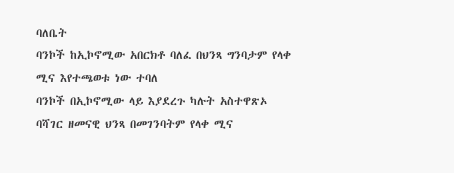ባለቤት
ባንኮች ከኢኮኖሚው አበርክቶ ባለፈ በህንጻ ግንባታም የላቀ ሚና እየተጫወቱ ነው ተባለ
ባንኮች በኢኮኖሚው ላይ እያደረጉ ካሉት አስተዋጽኦ ባሻገር ዘመናዊ ህንጻ በመገንባትም የላቀ ሚና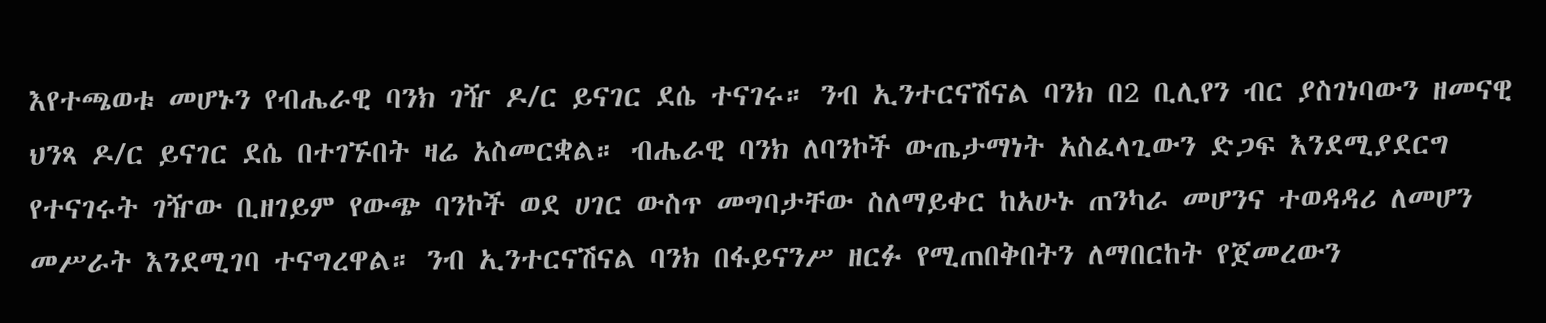እየተጫወቱ መሆኑን የብሔራዊ ባንክ ገዥ ዶ/ር ይናገር ደሴ ተናገሩ። ንብ ኢንተርናሽናል ባንክ በ2 ቢሊየን ብር ያስገነባውን ዘመናዊ ህንጻ ዶ/ር ይናገር ደሴ በተገኙበት ዛሬ አስመርቋል። ብሔራዊ ባንክ ለባንኮች ውጤታማነት አስፈላጊውን ድጋፍ እንደሚያደርግ የተናገሩት ገዥው ቢዘገይም የውጭ ባንኮች ወደ ሀገር ውስጥ መግባታቸው ስለማይቀር ከአሁኑ ጠንካራ መሆንና ተወዳዳሪ ለመሆን መሥራት እንደሚገባ ተናግረዋል። ንብ ኢንተርናሽናል ባንክ በፋይናንሥ ዘርፉ የሚጠበቅበትን ለማበርከት የጀመረውን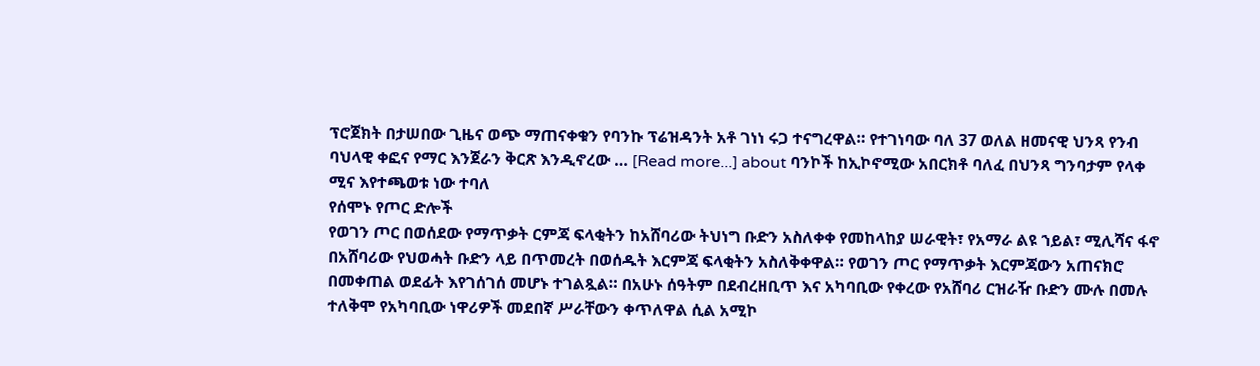ፕሮጀክት በታሠበው ጊዜና ወጭ ማጠናቀቁን የባንኩ ፕሬዝዳንት አቶ ገነነ ሩጋ ተናግረዋል። የተገነባው ባለ 37 ወለል ዘመናዊ ህንጻ የንብ ባህላዊ ቀፎና የማር እንጀራን ቅርጽ እንዲኖረው … [Read more...] about ባንኮች ከኢኮኖሚው አበርክቶ ባለፈ በህንጻ ግንባታም የላቀ ሚና እየተጫወቱ ነው ተባለ
የሰሞኑ የጦር ድሎች
የወገን ጦር በወሰደው የማጥቃት ርምጃ ፍላቂትን ከአሸባሪው ትህነግ ቡድን አስለቀቀ የመከላከያ ሠራዊት፣ የአማራ ልዩ ኀይል፣ ሚሊሻና ፋኖ በአሸባሪው የህወሓት ቡድን ላይ በጥመረት በወሰዱት እርምጃ ፍላቂትን አስለቅቀዋል። የወገን ጦር የማጥቃት እርምጃውን አጠናክሮ በመቀጠል ወደፊት እየገሰገሰ መሆኑ ተገልጿል። በአሁኑ ሰዓትም በደብረዘቢጥ እና አካባቢው የቀረው የአሸባሪ ርዝራዥ ቡድን ሙሉ በመሉ ተለቅሞ የአካባቢው ነዋሪዎች መደበኛ ሥራቸውን ቀጥለዋል ሲል አሚኮ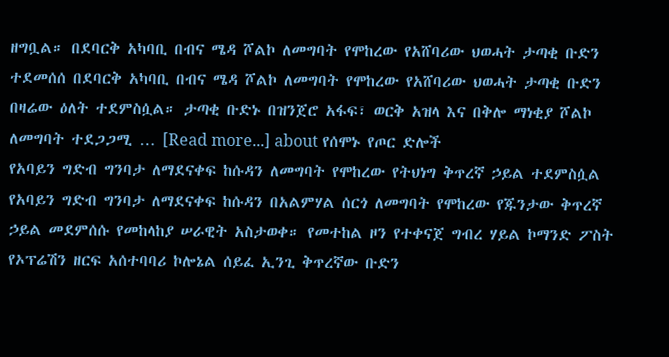ዘግቧል። በደባርቅ አካባቢ በብና ሜዳ ሾልኮ ለመግባት የሞከረው የአሸባሪው ህወሓት ታጣቂ ቡድን ተደመሰሰ በደባርቅ አካባቢ በብና ሜዳ ሾልኮ ለመግባት የሞከረው የአሸባሪው ህወሓት ታጣቂ ቡድን በዛሬው ዕለት ተደምስሷል። ታጣቂ ቡድኑ በዝንጀሮ አፋፍ፣ ወርቅ አዝላ እና በቅሎ ማነቂያ ሾልኮ ለመግባት ተደጋጋሚ … [Read more...] about የሰሞኑ የጦር ድሎች
የአባይን ግድብ ግንባታ ለማደናቀፍ ከሱዳን ለመግባት የሞከረው የትህነግ ቅጥረኛ ኃይል ተደምስሷል
የአባይን ግድብ ግንባታ ለማደናቀፍ ከሱዳን በአልምሃል ሰርጎ ለመግባት የሞከረው የጁንታው ቅጥረኛ ኃይል መደምሰሱ የመከላከያ ሠራዊት አስታወቀ። የመተከል ዞን የተቀናጀ ግብረ ሃይል ኮማንድ ፖስት የኦፕሬሽን ዘርፍ አሰተባባሪ ኮሎኔል ሰይፈ ኢንጊ ቅጥረኛው ቡድን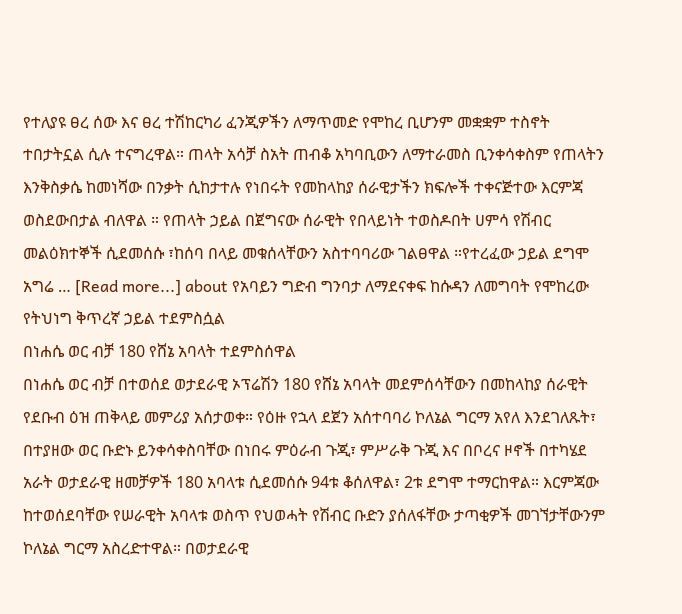የተለያዩ ፀረ ሰው እና ፀረ ተሽከርካሪ ፈንጂዎችን ለማጥመድ የሞከረ ቢሆንም መቋቋም ተስኖት ተበታትኗል ሲሉ ተናግረዋል። ጠላት አሳቻ ስአት ጠብቆ አካባቢውን ለማተራመስ ቢንቀሳቀስም የጠላትን እንቅስቃሴ ከመነሻው በንቃት ሲከታተሉ የነበሩት የመከላከያ ሰራዊታችን ክፍሎች ተቀናጅተው እርምጃ ወስደውበታል ብለዋል ። የጠላት ኃይል በጀግናው ሰራዊት የበላይነት ተወስዶበት ሀምሳ የሽብር መልዕክተኞች ሲደመሰሱ ፣ከሰባ በላይ መቁሰላቸውን አስተባባሪው ገልፀዋል ።የተረፈው ኃይል ደግሞ አግሬ … [Read more...] about የአባይን ግድብ ግንባታ ለማደናቀፍ ከሱዳን ለመግባት የሞከረው የትህነግ ቅጥረኛ ኃይል ተደምስሷል
በነሐሴ ወር ብቻ 180 የሸኔ አባላት ተደምስሰዋል
በነሐሴ ወር ብቻ በተወሰደ ወታደራዊ ኦፕሬሽን 180 የሸኔ አባላት መደምሰሳቸውን በመከላከያ ሰራዊት የደቡብ ዕዝ ጠቅላይ መምሪያ አሰታወቀ። የዕዙ የኋላ ደጀን አሰተባባሪ ኮለኔል ግርማ አየለ እንደገለጹት፣ በተያዘው ወር ቡድኑ ይንቀሳቀስባቸው በነበሩ ምዕራብ ጉጂ፣ ምሥራቅ ጉጂ እና በቦረና ዞኖች በተካሄደ አራት ወታደራዊ ዘመቻዎች 180 አባላቱ ሲደመሰሱ 94ቱ ቆሰለዋል፣ 2ቱ ደግሞ ተማርከዋል። እርምጃው ከተወሰደባቸው የሠራዊት አባላቱ ወስጥ የህወሓት የሽብር ቡድን ያሰለፋቸው ታጣቂዎች መገኘታቸውንም ኮለኔል ግርማ አስረድተዋል። በወታደራዊ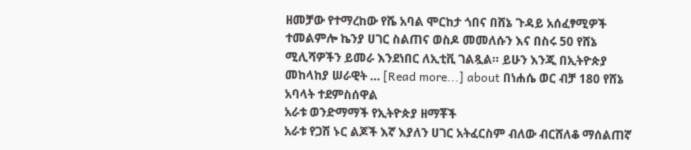ዘመቻው የተማረከው የሼ አባል ሞርከታ ጎበና በሸኔ ጉዳይ አሰፈፃሚዎች ተመልምሎ ኬንያ ሀገር ስልጠና ወስዶ መመለሱን እና በስሩ 50 የሸኔ ሚሊሻዎችን ይመራ እንደነበር ለኢቲቪ ገልጿል። ይሁን እንጂ በኢትዮጵያ መከላከያ ሠራዊት … [Read more...] about በነሐሴ ወር ብቻ 180 የሸኔ አባላት ተደምስሰዋል
አራቱ ወንድማማች የኢትዮጵያ ዘማቾች
አራቱ የጋሽ ኑር ልጆች እኛ እያለን ሀገር አትፈርስም ብለው ብርሸለቆ ማሰልጠኛ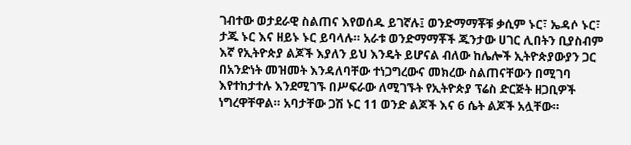ገብተው ወታደራዊ ስልጠና እየወሰዱ ይገኛሉ፤ ወንድማማቾቹ ቃሲም ኑር፣ ኤዳሶ ኑር፣ ታጁ ኑር እና ዘይኑ ኑር ይባላሉ። አራቱ ወንድማማቾች ጁንታው ሀገር ሊበትን ቢያስብም እኛ የኢትዮጵያ ልጆች እያለን ይህ እንዴት ይሆናል ብለው ከሌሎች ኢትዮጵያውያን ጋር በአንድነት መዝመት እንዳለባቸው ተነጋግረውና መክረው ስልጠናቸውን በሚገባ እየተከታተሉ እንደሚገኙ በሥፍራው ለሚገኙት የኢትዮጵያ ፕሬስ ድርጅት ዘጋቢዎች ነግረዋቸዋል። አባታቸው ጋሽ ኑር 11 ወንድ ልጆች እና 6 ሴት ልጆች አሏቸው።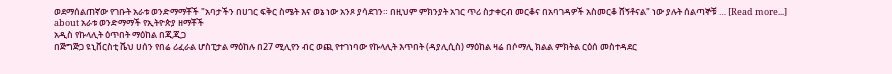ወደማሰልጠኛው የገቡት አራቱ ወንድማማቾች "አባታችን በሀገር ፍቅር ስሜት እና ወኔ ነው አንጾ ያሳደገን። በዚህም ምክንያት አገር ጥሪ ስታቀርብ መርቆና በአባገዳዎች አስመርቆ ሸኝቶናል" ነው ያሉት ሰልጣኞቹ … [Read more...] about አራቱ ወንድማማች የኢትዮጵያ ዘማቾች
አዲስ የኩላሊት ዕጥበት ማዕከል በጂጂጋ
በጅግጅጋ ዩኒቨርስቲ ሼህ ሀሰን የበሬ ሪፈራል ሆስፒታል ማዕከሉ በ27 ሚሊየን ብር ወጪ የተገነባው የኩላሊት እጥበት (ዳያሊሲስ) ማዕከል ዛሬ በሶማሊ ክልል ምክትል ርዕሰ መስተዳደር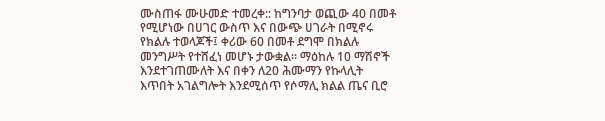ሙስጠፋ ሙሁመድ ተመረቀ:: ከግንባታ ወጪው 40 በመቶ የሚሆነው በሀገር ውስጥ እና በውጭ ሀገራት በሚኖሩ የክልሉ ተወላጆች፤ ቀሪው 60 በመቶ ደግሞ በክልሉ መንግሥት የተሸፈነ መሆኑ ታውቋል፡፡ ማዕከሉ 10 ማሽኖች እንደተገጠሙለት እና በቀን ለ20 ሕሙማን የኩላሊት እጥበት አገልግሎት እንደሚሰጥ የሶማሊ ክልል ጤና ቢሮ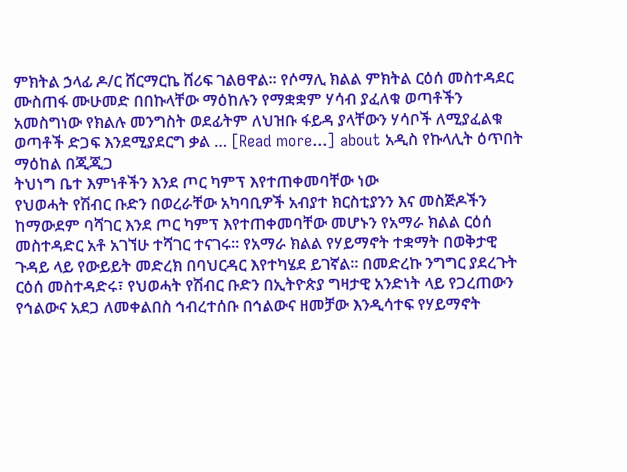ምክትል ኃላፊ ዶ/ር ሸርማርኬ ሸሪፍ ገልፀዋል። የሶማሊ ክልል ምክትል ርዕሰ መስተዳደር ሙስጠፋ ሙሁመድ በበኩላቸው ማዕከሉን የማቋቋም ሃሳብ ያፈለቁ ወጣቶችን አመስግነው የክልሉ መንግስት ወደፊትም ለህዝቡ ፋይዳ ያላቸውን ሃሳቦች ለሚያፈልቁ ወጣቶች ድጋፍ እንደሚያደርግ ቃል … [Read more...] about አዲስ የኩላሊት ዕጥበት ማዕከል በጂጂጋ
ትህነግ ቤተ እምነቶችን እንደ ጦር ካምፕ እየተጠቀመባቸው ነው
የህወሓት የሽብር ቡድን በወረራቸው አካባቢዎች አብያተ ክርስቲያንን እና መስጅዶችን ከማውደም ባሻገር እንደ ጦር ካምፕ እየተጠቀመባቸው መሆኑን የአማራ ክልል ርዕሰ መስተዳድር አቶ አገኘሁ ተሻገር ተናገሩ። የአማራ ክልል የሃይማኖት ተቋማት በወቅታዊ ጉዳይ ላይ የውይይት መድረክ በባህርዳር እየተካሄደ ይገኛል። በመድረኩ ንግግር ያደረጉት ርዕሰ መስተዳድሩ፣ የህወሓት የሽብር ቡድን በኢትዮጵያ ግዛታዊ አንድነት ላይ የጋረጠውን የኅልውና አደጋ ለመቀልበስ ኅብረተሰቡ በኅልውና ዘመቻው እንዲሳተፍ የሃይማኖት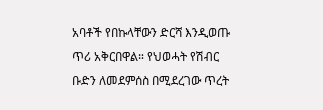አባቶች የበኩላቸውን ድርሻ እንዲወጡ ጥሪ አቅርበዋል። የህወሓት የሽብር ቡድን ለመደምሰስ በሚደረገው ጥረት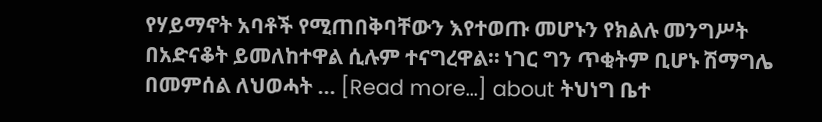የሃይማኖት አባቶች የሚጠበቅባቸውን እየተወጡ መሆኑን የክልሉ መንግሥት በአድናቆት ይመለከተዋል ሲሉም ተናግረዋል። ነገር ግን ጥቂትም ቢሆኑ ሽማግሌ በመምሰል ለህወሓት … [Read more...] about ትህነግ ቤተ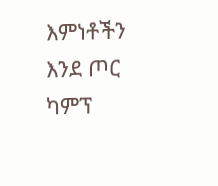እምነቶችን እንደ ጦር ካምፕ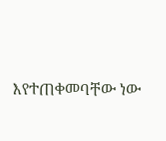እየተጠቀመባቸው ነው